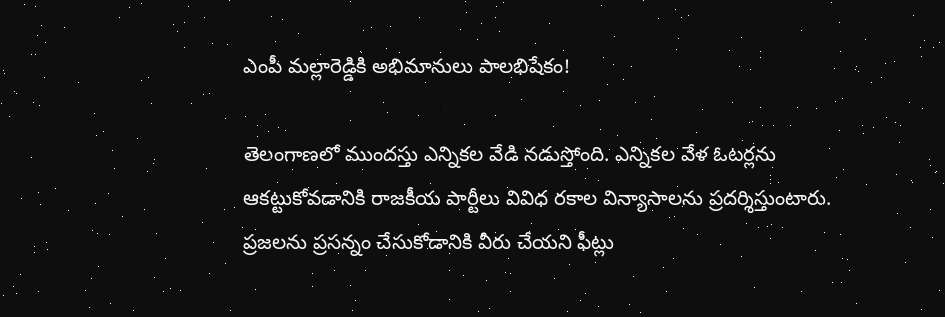ఎంపీ మల్లారెడ్డికి అభిమానులు పాలభిషేకం!

తెలంగాణలో ముందస్తు ఎన్నికల వేడి నడుస్తోంది. ఎన్నికల వేళ ఓటర్లను ఆకట్టుకోవడానికి రాజకీయ పార్టీలు వివిధ రకాల విన్యాసాలను ప్రదర్శిస్తుంటారు. ప్రజలను ప్రసన్నం చేసుకోడానికి వీరు చేయని ఫీట్లు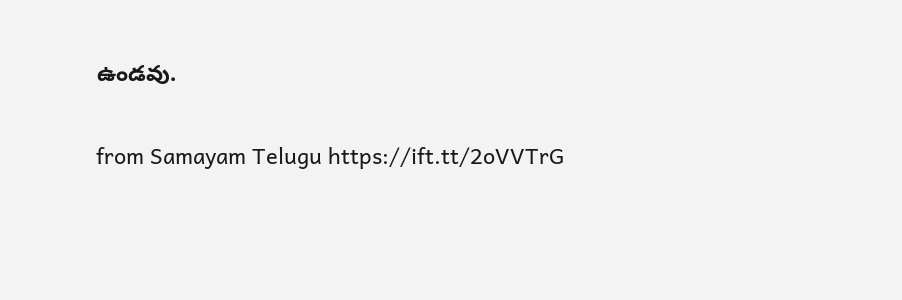ఉండవు.

from Samayam Telugu https://ift.tt/2oVVTrG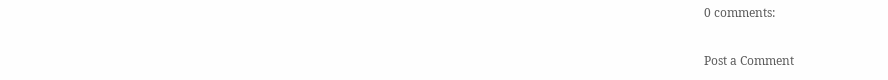0 comments:

Post a Comment